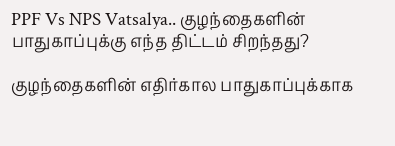PPF Vs NPS Vatsalya.. குழந்தைகளின் பாதுகாப்புக்கு எந்த திட்டம் சிறந்தது?

குழந்தைகளின் எதிர்கால பாதுகாப்புக்காக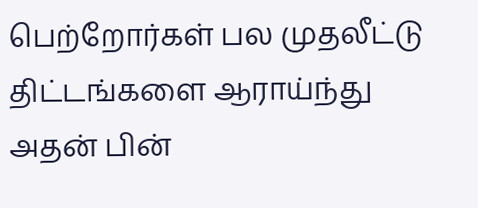பெற்றோர்கள் பல முதலீட்டு திட்டங்களை ஆராய்ந்து அதன் பின்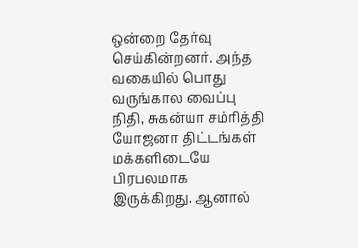ஒன்றை தேர்வு செய்கின்றனர். அந்த வகையில் பொது வருங்கால வைப்பு நிதி, சுகன்யா சம்ரித்தி யோஜனா திட்டங்கள் மக்களிடையே பிரபலமாக இருக்கிறது. ஆனால்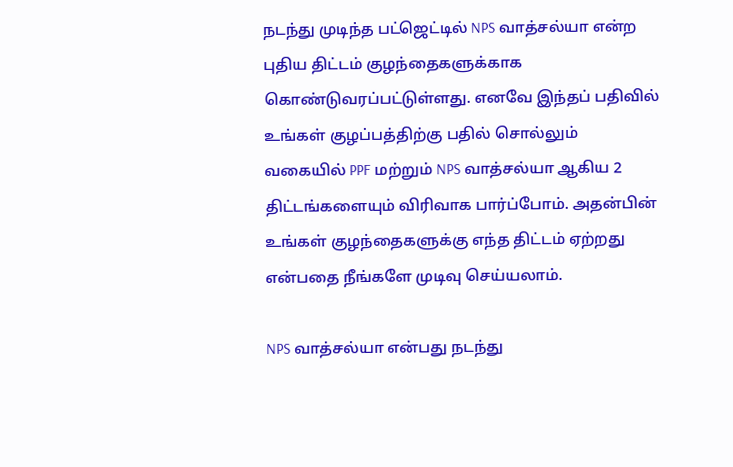நடந்து முடிந்த பட்ஜெட்டில் NPS வாத்சல்யா என்ற புதிய திட்டம் குழந்தைகளுக்காக கொண்டுவரப்பட்டுள்ளது. எனவே இந்தப் பதிவில் உங்கள் குழப்பத்திற்கு பதில் சொல்லும் வகையில் PPF மற்றும் NPS வாத்சல்யா ஆகிய 2 திட்டங்களையும் விரிவாக பார்ப்போம். அதன்பின் உங்கள் குழந்தைகளுக்கு எந்த திட்டம் ஏற்றது என்பதை நீங்களே முடிவு செய்யலாம்.

NPS வாத்சல்யா என்பது நடந்து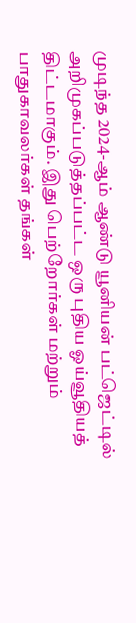முடிந்த 2024-ஆம் ஆண்டு யூனியன் பட்ஜெட்டில் அறிமுகப்படுத்தப்பட்ட ஒரு புதிய ஓய்வூதியத் திட்டமாகும். இது பெற்றோர்கள் மற்றும் பாதுகாவலர்கள் தங்கள்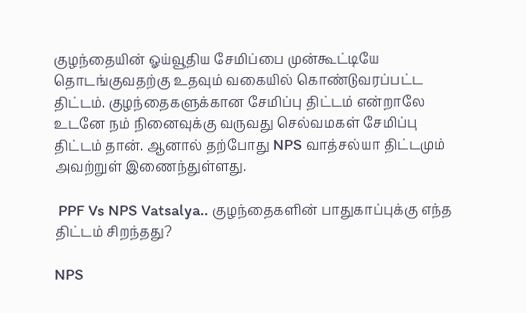குழந்தையின் ஓய்வூதிய சேமிப்பை முன்கூட்டியே தொடங்குவதற்கு உதவும் வகையில் கொண்டுவரப்பட்ட திட்டம். குழந்தைகளுக்கான சேமிப்பு திட்டம் என்றாலே உடனே நம் நினைவுக்கு வருவது செல்வமகள் சேமிப்பு திட்டம் தான். ஆனால் தற்போது NPS வாத்சல்யா திட்டமும் அவற்றுள் இணைந்துள்ளது.

 PPF Vs NPS Vatsalya.. குழந்தைகளின் பாதுகாப்புக்கு எந்த திட்டம் சிறந்தது?

NPS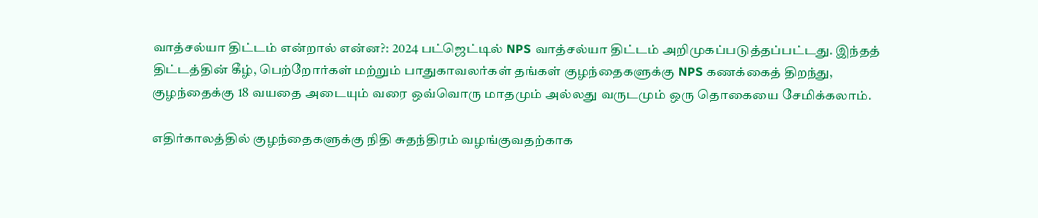வாத்சல்யா திட்டம் என்றால் என்ன?: 2024 பட்ஜெட்டில் NPS வாத்சல்யா திட்டம் அறிமுகப்படுத்தப்பட்டது. இந்தத் திட்டத்தின் கீழ், பெற்றோர்கள் மற்றும் பாதுகாவலர்கள் தங்கள் குழந்தைகளுக்கு NPS கணக்கைத் திறந்து, குழந்தைக்கு 18 வயதை அடையும் வரை ஒவ்வொரு மாதமும் அல்லது வருடமும் ஒரு தொகையை சேமிக்கலாம்.

எதிர்காலத்தில் குழந்தைகளுக்கு நிதி சுதந்திரம் வழங்குவதற்காக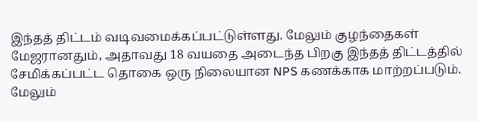இந்தத் திட்டம் வடிவமைக்கப்பட்டுள்ளது. மேலும் குழந்தைகள் மேஜரானதும், அதாவது 18 வயதை அடைந்த பிறகு இந்தத் திட்டத்தில் சேமிக்கப்பட்ட தொகை ஒரு நிலையான NPS கணக்காக மாற்றப்படும். மேலும்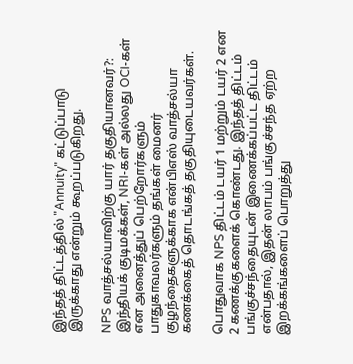இந்தத் திட்டத்தில் "Annuity" கட்டுப்பாடு இருக்காது என்றும் கூறப்படுகிறது.

NPS வாத்சல்யாவிற்கு யார் தகுதியானவர்?: இந்தியக் குடிமக்கள், NRI-கள் அல்லது OCI-கள் என அனைத்துப் பெற்றோர்களும் பாதுகாவலர்களும் தங்கள் மைனர் குழந்தைகளுக்காக என்பிஎஸ் வாத்சல்யா கணக்கைத் தொடங்கத் தகுதியுடையவர்கள்.

பொதுவாக NPS திட்டம் டயர் 1 மற்றும் டயர் 2 என 2 கணக்குகளைக் கொண்டது. இந்தத் திட்டம் பங்குச்சந்தையுடன் இணைக்கப்பட்ட திட்டம் என்பதால், இதன் லாபம் பங்குச்சந்த ஏற்ற இறக்கங்களைப் பொறுத்து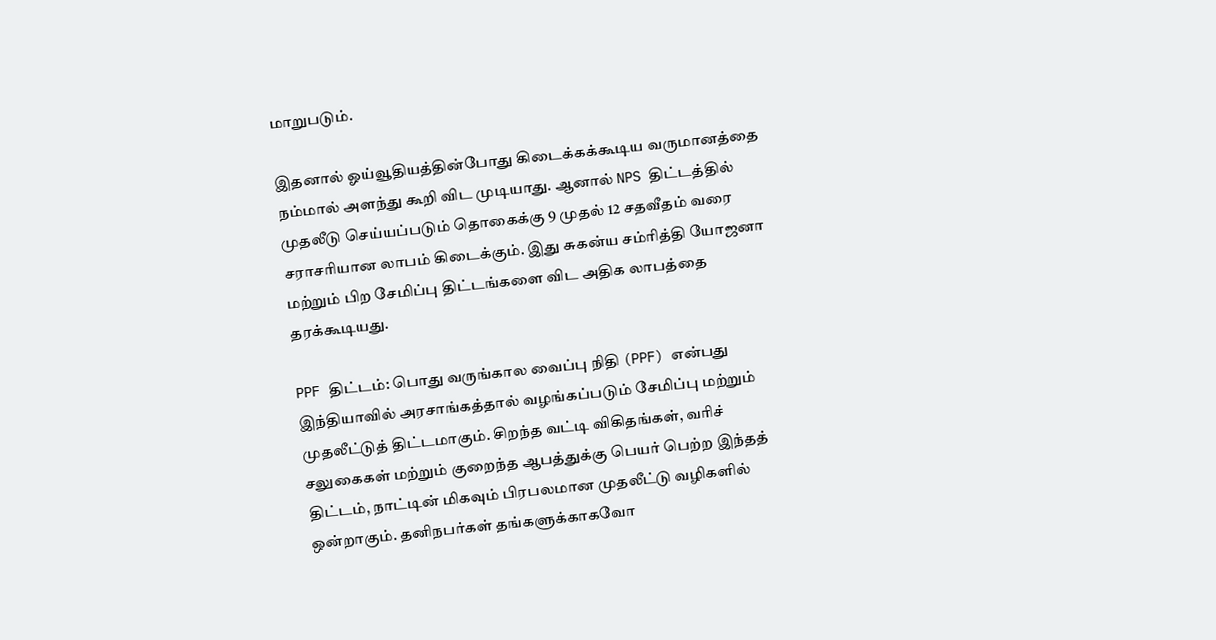மாறுபடும்.

இதனால் ஓய்வூதியத்தின்போது கிடைக்கக்கூடிய வருமானத்தை நம்மால் அளந்து கூறி விட முடியாது. ஆனால் NPS திட்டத்தில் முதலீடு செய்யப்படும் தொகைக்கு 9 முதல் 12 சதவீதம் வரை சராசரியான லாபம் கிடைக்கும். இது சுகன்ய சம்ரித்தி யோஜனா மற்றும் பிற சேமிப்பு திட்டங்களை விட அதிக லாபத்தை தரக்கூடியது.

PPF திட்டம்: பொது வருங்கால வைப்பு நிதி (PPF) என்பது இந்தியாவில் அரசாங்கத்தால் வழங்கப்படும் சேமிப்பு மற்றும் முதலீட்டுத் திட்டமாகும். சிறந்த வட்டி விகிதங்கள், வரிச் சலுகைகள் மற்றும் குறைந்த ஆபத்துக்கு பெயர் பெற்ற இந்தத் திட்டம், நாட்டின் மிகவும் பிரபலமான முதலீட்டு வழிகளில் ஒன்றாகும். தனிநபர்கள் தங்களுக்காகவோ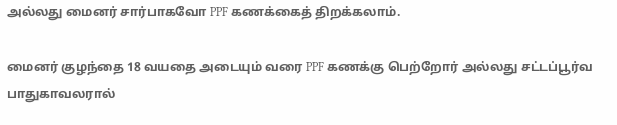அல்லது மைனர் சார்பாகவோ PPF கணக்கைத் திறக்கலாம்.

மைனர் குழந்தை 18 வயதை அடையும் வரை PPF கணக்கு பெற்றோர் அல்லது சட்டப்பூர்வ பாதுகாவலரால்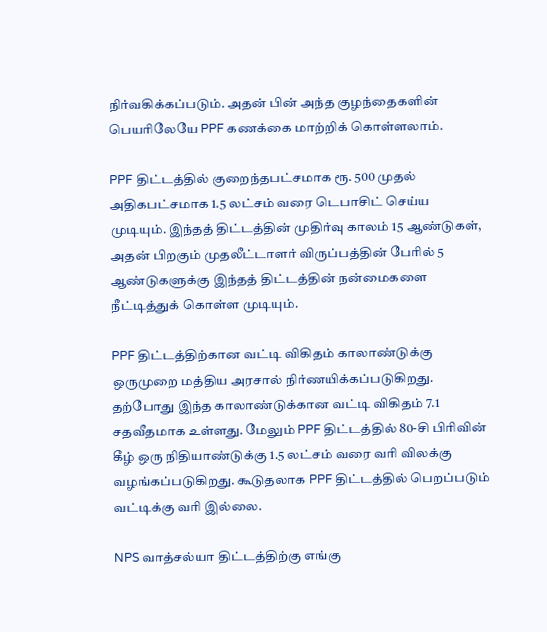நிர்வகிக்கப்படும். அதன் பின் அந்த குழந்தைகளின் பெயரிலேயே PPF கணக்கை மாற்றிக் கொள்ளலாம்.

PPF திட்டத்தில் குறைந்தபட்சமாக ரூ. 500 முதல் அதிகபட்சமாக 1.5 லட்சம் வரை டெபாசிட் செய்ய முடியும். இந்தத் திட்டத்தின் முதிர்வு காலம் 15 ஆண்டுகள், அதன் பிறகும் முதலீட்டாளர் விருப்பத்தின் பேரில் 5 ஆண்டுகளுக்கு இந்தத் திட்டத்தின் நன்மைகளை நீட்டித்துக் கொள்ள முடியும்.

PPF திட்டத்திற்கான வட்டி விகிதம் காலாண்டுக்கு ஒருமுறை மத்திய அரசால் நிர்ணயிக்கப்படுகிறது. தற்போது இந்த காலாண்டுக்கான வட்டி விகிதம் 7.1 சதவீதமாக உள்ளது. மேலும் PPF திட்டத்தில் 80-சி பிரிவின் கீழ் ஒரு நிதியாண்டுக்கு 1.5 லட்சம் வரை வரி விலக்கு வழங்கப்படுகிறது. கூடுதலாக PPF திட்டத்தில் பெறப்படும் வட்டிக்கு வரி இல்லை.

NPS வாத்சல்யா திட்டத்திற்கு எங்கு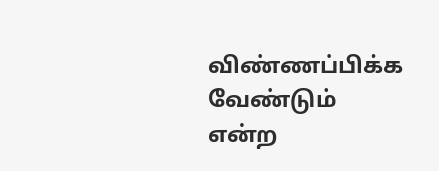விண்ணப்பிக்க வேண்டும் என்ற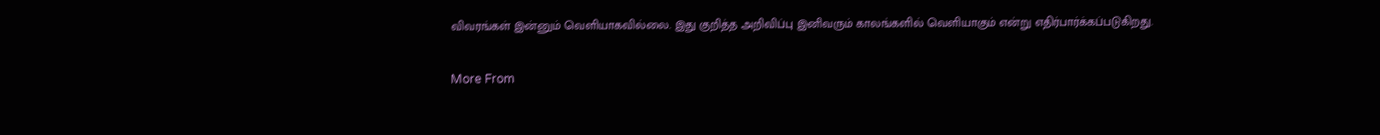விவரங்கள் இன்னும் வெளியாகவில்லை. இது குறித்த அறிவிப்பு இனிவரும் காலங்களில் வெளியாகும் என்று எதிர்பார்க்கப்படுகிறது.

More From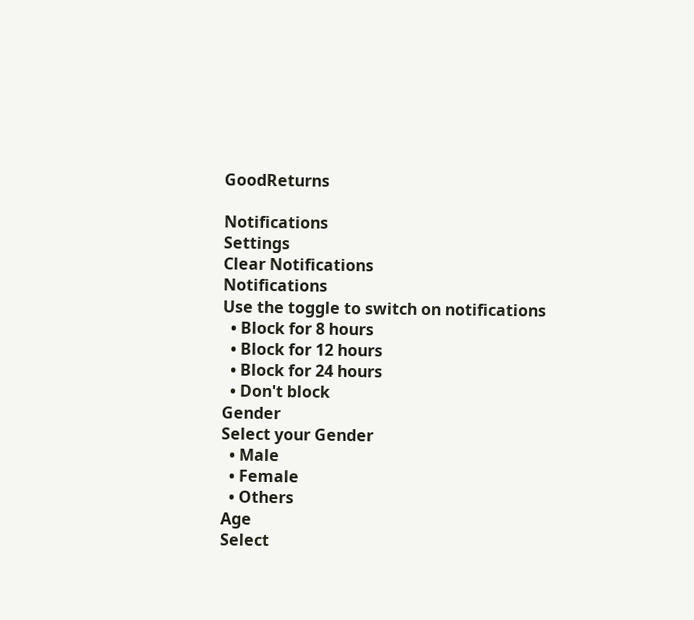GoodReturns

Notifications
Settings
Clear Notifications
Notifications
Use the toggle to switch on notifications
  • Block for 8 hours
  • Block for 12 hours
  • Block for 24 hours
  • Don't block
Gender
Select your Gender
  • Male
  • Female
  • Others
Age
Select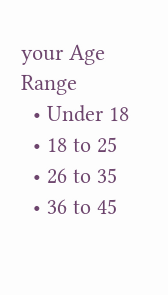your Age Range
  • Under 18
  • 18 to 25
  • 26 to 35
  • 36 to 45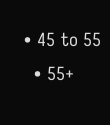• 45 to 55
  • 55+